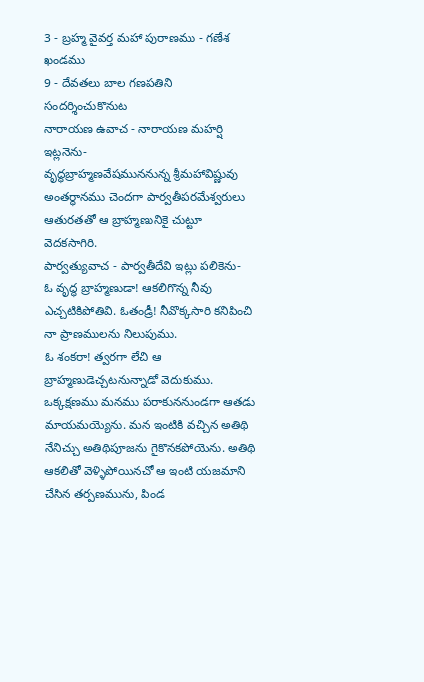3 - బ్రహ్మ వైవర్త మహా పురాణము - గణేశ ఖండము
9 - దేవతలు బాల గణపతిని సందర్శించుకొనుట
నారాయణ ఉవాచ - నారాయణ మహర్షి ఇట్లనెను-
వృద్ధబ్రాహ్మణవేషముననున్న శ్రీమహావిష్ణువు అంతర్ధానము చెందగా పార్వతీపరమేశ్వరులు ఆతురతతో ఆ బ్రాహ్మణునికై చుట్టూ వెదకసాగిరి.
పార్వత్యువాచ - పార్వతీదేవి ఇట్లు పలికెను-
ఓ వృద్ధ బ్రాహ్మణుడా! ఆకలిగొన్న నీవు ఎచ్చటికిపోతివి. ఓతండ్రీ! నీవొక్కసారి కనిపించి నా ప్రాణములను నిలుపుము.
ఓ శంకరా! త్వరగా లేచి ఆ బ్రాహ్మణుడెచ్చటనున్నాడో వెదుకుము. ఒక్కక్షణము మనము పరాకుననుండగా ఆతడు మాయమయ్యెను. మన ఇంటికి వచ్చిన అతిథి నేనిచ్చు అతిథిపూజను గైకొనకపోయెను. అతిథి ఆకలితో వెళ్ళిపోయినచో ఆ ఇంటి యజమాని చేసిన తర్పణమును, పిండ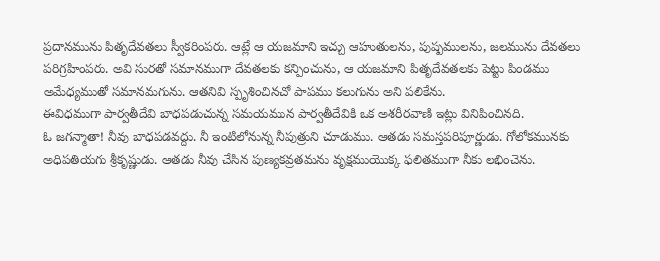ప్రదానమును పితృదేవతలు స్వీకరింపరు. ఆట్లే ఆ యజమాని ఇచ్చు ఆహుతులను, పుష్పములను, జలమును దేవతలు పరిగ్రహింపరు. అవి సురతో సమానముగా దేవతలకు కన్పించును, ఆ యజమాని పితృదేవతలకు పెట్టు పిండము అమేధ్యముతో సమానమగును. ఆతనివి స్పృశించినచో పాపము కలుగును అని పలికేను.
ఈవిధముగా పార్వతీదేవి బాధపడుచున్న సమయమున పార్వతీదేవికి ఒక అశరీరవాణి ఇట్లు వినిపించినది.
ఓ జగన్మాతా! నీవు బాధపడవద్దు. నీ ఇంటిలోనున్న నీపుత్రుని చూడుము. ఆతడు సమస్తపరిపూర్ణుడు. గోలోకమునకు అధిపతియగు శ్రీకృష్ణుడు. ఆతడు నీవు చేసిన పుణ్యకవ్రతమను వృక్షముయొక్క ఫలితముగా నీకు లభించెను.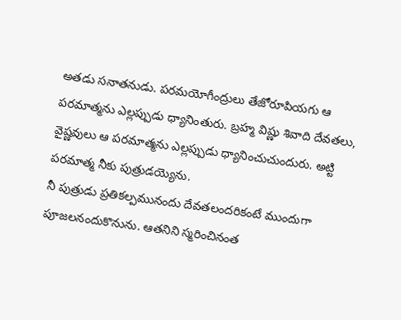అతడు సనాతనుడు. పరమయోగీంద్రులు తేజోరూపియగు ఆ పరమాత్మను ఎల్లప్పుడు ధ్యానింతురు. బ్రహ్మ విష్ణు శివాది దేవతలు, వైష్ణవులు ఆ పరమాత్మను ఎల్లప్పుడు ధ్యానించుచుందురు. అట్టి పరమాత్మ నీకు పుత్రుడయ్యెను.
నీ పుత్రుడు ప్రతికల్పమునందు దేవతలందరికంటే ముందుగా పూజలనందుకొనును. ఆతనిని స్మరించినంత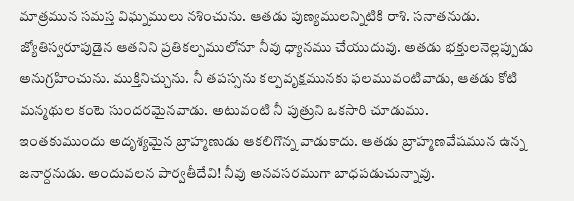మాత్రమున సమస్త విఘ్నములు నశించును. ఆతడు పుణ్యములన్నిటికి రాశి. సనాతనుడు. జ్యోతిస్వరూపుడైన ఆతనిని ప్రతికల్పములోనూ నీవు ధ్యానము చేయుదువు. అతడు భక్తులనెల్లప్పుడు అనుగ్రహించును. ముక్తినిచ్చును. నీ తపస్సను కల్పవృక్షమునకు ఫలమువంటివాడు, ఆతడు కోటి మన్మథుల కంటె సుందరమైనవాడు. అటువంటి నీ పుత్రుని ఒకసారి చూడుము.
ఇంతకుముందు అదృశ్యమైన బ్రాహ్మణుడు ఆకలిగొన్న వాడుకాదు. ఆతడు బ్రాహ్మణవేషమున ఉన్న జనార్దనుడు. అందువలన పార్వతీదేవి! నీవు అనవసరముగా బాధపడుచున్నావు.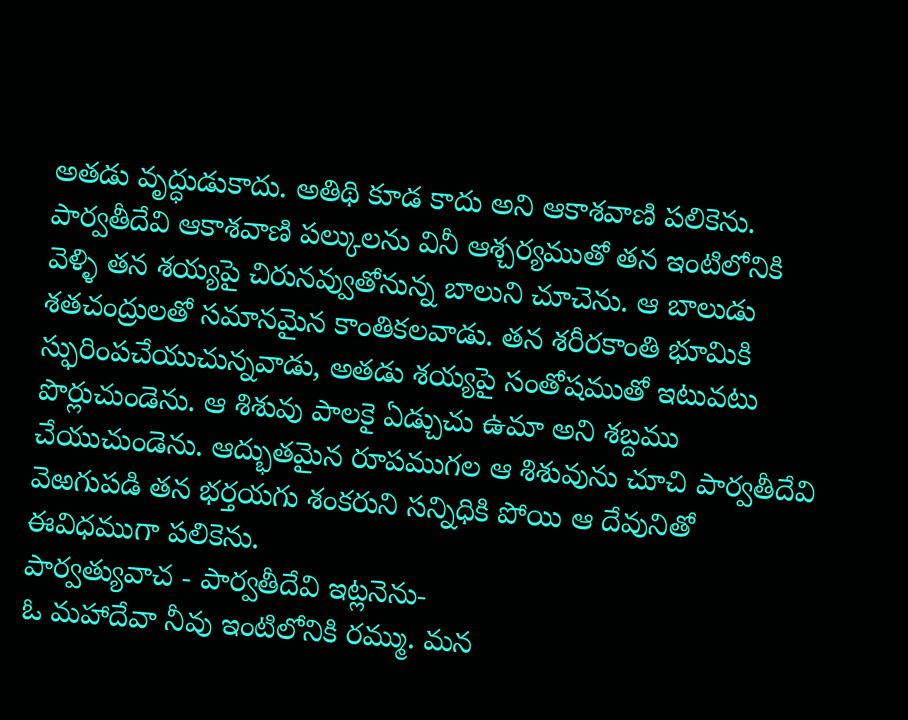అతడు వృద్ధుడుకాదు. అతిథి కూడ కాదు అని ఆకాశవాణి పలికెను.
పార్వతీదేవి ఆకాశవాణి పల్కులను వినీ ఆశ్చర్యముతో తన ఇంటిలోనికి వెళ్ళి తన శయ్యపై చిరునవ్వుతోనున్న బాలుని చూచెను. ఆ బాలుడు శతచంద్రులతో సమానమైన కాంతికలవాడు. తన శరీరకాంతి భూమికి స్ఫురింపచేయుచున్నవాడు, అతడు శయ్యపై సంతోషముతో ఇటువటు పొర్లుచుండెను. ఆ శిశువు పాలకై ఏడ్చుచు ఉమా అని శబ్దము చేయుచుండెను. ఆద్భుతమైన రూపముగల ఆ శిశువును చూచి పార్వతీదేవి వెఱగుపడి తన భర్తయగు శంకరుని సన్నిధికి పోయి ఆ దేవునితో ఈవిధముగా పలికెను.
పార్వత్యువాచ - పార్వతీదేవి ఇట్లనెను-
ఓ మహాదేవా నీవు ఇంటిలోనికి రమ్ము. మన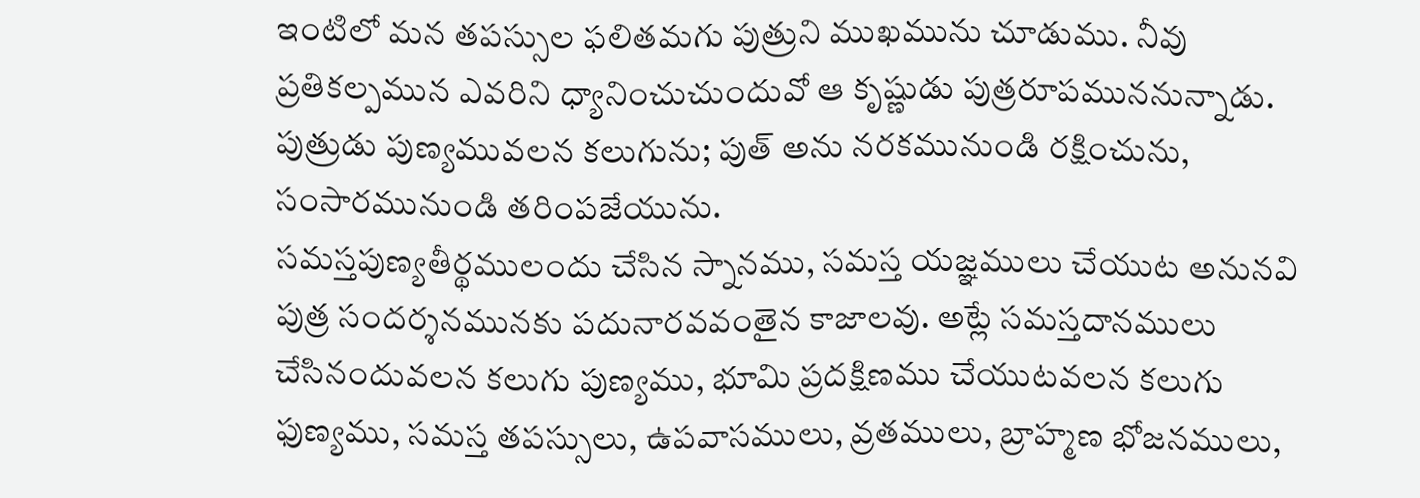ఇంటిలో మన తపస్సుల ఫలితమగు పుత్రుని ముఖమును చూడుము. నీవు ప్రతికల్పమున ఎవరిని ధ్యానించుచుందువో ఆ కృష్ణుడు పుత్రరూపముననున్నాడు. పుత్రుడు పుణ్యమువలన కలుగును; పుత్ అను నరకమునుండి రక్షించును, సంసారమునుండి తరింపజేయును.
సమస్తపుణ్యతీర్థములందు చేసిన స్నానము, సమస్త యజ్ఞములు చేయుట అనునవి పుత్ర సందర్శనమునకు పదునారవవంతైన కాజాలవు. అట్లే సమస్తదానములు చేసినందువలన కలుగు పుణ్యము, భూమి ప్రదక్షిణము చేయుటవలన కలుగు ఫుణ్యము, సమస్త తపస్సులు, ఉపవాసములు, వ్రతములు, బ్రాహ్మణ భోజనములు,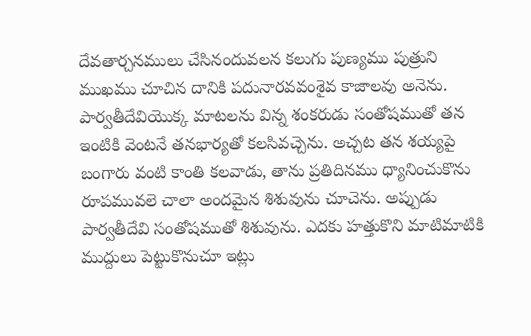దేవతార్చనములు చేసినందువలన కలుగు పుణ్యము పుత్రుని ముఖము చూచిన దానికి పదునారవవంశైవ కాజాలవు అనెను.
పార్వతీదేవియొక్క మాటలను విన్న శంకరుడు సంతోషముతో తన ఇంటికి వెంటనే తనభార్యతో కలసివచ్చెను. అచ్చట తన శయ్యపై బంగారు వంటి కాంతి కలవాడు, తాను ప్రతిదినము ధ్యానించుకొను రూపమువలె చాలా అందమైన శిశువును చూచెను. అప్పుడు పార్వతీదేవి సంతోషముతో శిశువును. ఎదకు హత్తుకొని మాటిమాటికి ముద్దులు పెట్టుకొనుచూ ఇట్లు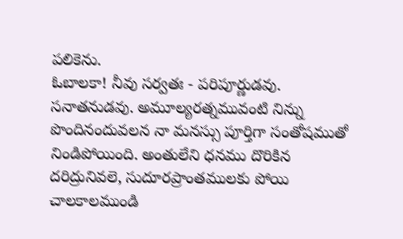పలికెను.
ఓబాలకా! నీవు సర్వతః - పరిపూర్ణుడవు. సనాతనుడవు. అమూల్యరత్నమువంటి నిన్ను పొందినందువలన నా మనస్సు పూర్తిగా సంతోషముతో నిండిపోయింది. అంతులేని ధనము దొరికిన దరిద్రునివలె, సుదూరప్రాంతములకు పోయి చాలకాలముండి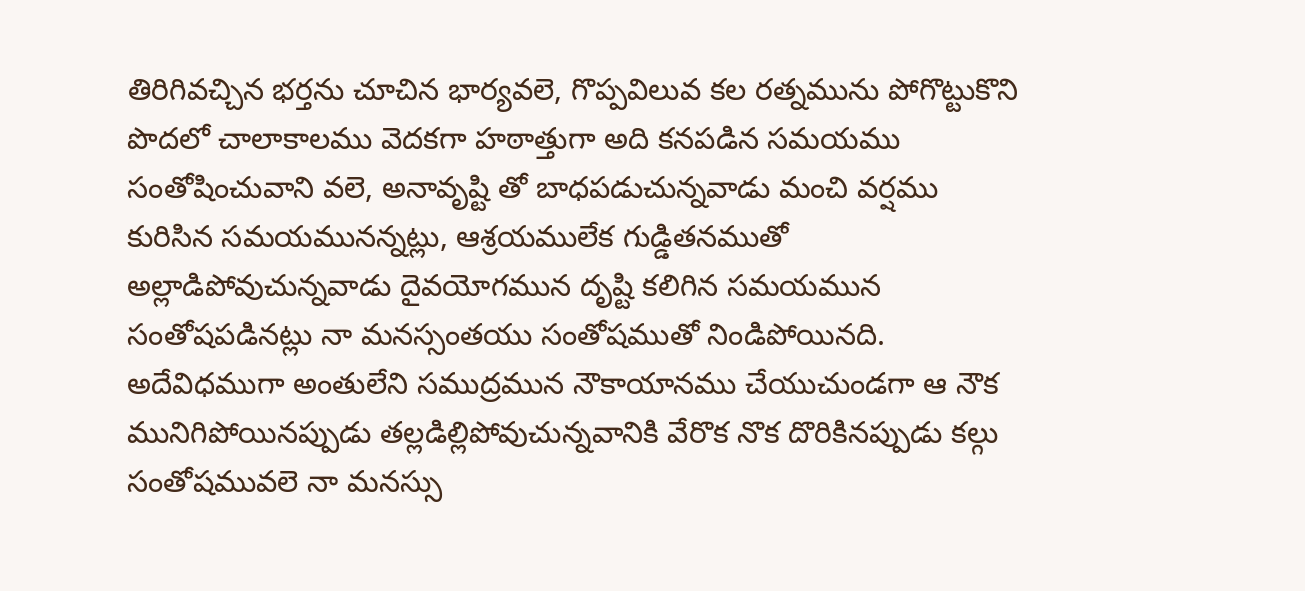తిరిగివచ్చిన భర్తను చూచిన భార్యవలె, గొప్పవిలువ కల రత్నమును పోగొట్టుకొని పొదలో చాలాకాలము వెదకగా హఠాత్తుగా అది కనపడిన సమయము సంతోషించువాని వలె, అనావృష్టి తో బాధపడుచున్నవాడు మంచి వర్షము కురిసిన సమయమునన్నట్లు, ఆశ్రయములేక గుడ్డితనముతో అల్లాడిపోవుచున్నవాడు దైవయోగమున దృష్టి కలిగిన సమయమున సంతోషపడినట్లు నా మనస్సంతయు సంతోషముతో నిండిపోయినది. అదేవిధముగా అంతులేని సముద్రమున నౌకాయానము చేయుచుండగా ఆ నౌక మునిగిపోయినప్పుడు తల్లడిల్లిపోవుచున్నవానికి వేరొక నొక దొరికినప్పుడు కల్గు సంతోషమువలె నా మనస్సు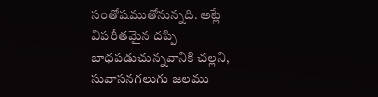సంతోషముతోనున్నది. అట్లే విపరీతమైన దప్పి బాధపడుచున్నవానికి చల్లని, సువాసనగలుగు జలము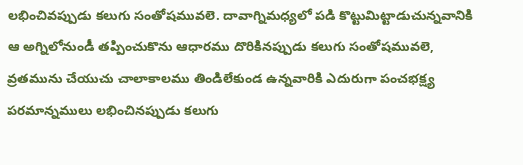లభించివప్పుడు కలుగు సంతోషమువలె. దావాగ్నిమధ్యలో పడి కొట్టుమిట్టాడుచున్నవానికి ఆ అగ్నిలోనుండీ తప్పించుకొను ఆధారము దొరికినప్పుడు కలుగు సంతోషమువలె, వ్రతమును చేయుచు చాలాకాలము తిండిలేకుండ ఉన్నవారికి ఎదురుగా పంచభక్ష్య పరమాన్నములు లభించినప్పుడు కలుగు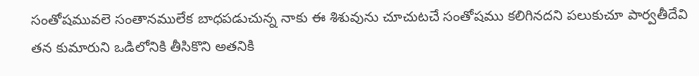సంతోషమువలె సంతానములేక బాధపడుచున్న నాకు ఈ శిశువును చూచుటచే సంతోషము కలిగినదని పలుకుచూ పార్వతీదేవి తన కుమారుని ఒడిలోనికి తీసికొని అతనికి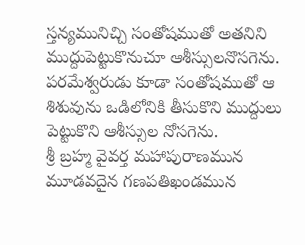స్తన్యమునిచ్చి సంతోషముతో అతనిని ముద్దుపెట్టుకొనుచూ ఆశీస్సులనొసగెను. పరమేశ్వరుడు కూడా సంతోషముతో ఆ శిశువును ఒడిలోనికి తీసుకొని ముద్దులు పెట్టుకొని ఆశీస్సుల నోసగెను.
శ్రీ బ్రహ్మ వైవర్త మహాపురాణమున మూడవదైన గణపతిఖండమున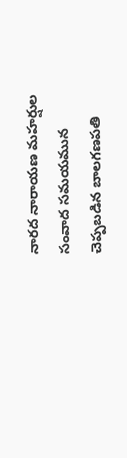నారద నారాయణ మహర్షుల సంవాద సమయమున చెప్పబడిన బాలగణపతి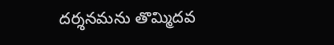దర్శనమను తొమ్మిదవ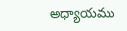అధ్యాయము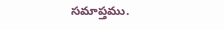సమాప్తము.